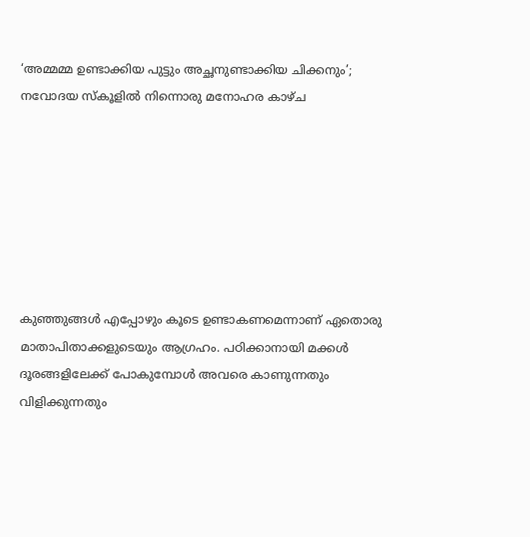‘അമ്മമ്മ ഉണ്ടാക്കിയ പുട്ടും അച്ഛനുണ്ടാക്കിയ ചിക്കനും’; നവോദയ സ്കൂളിൽ നിന്നൊരു മനോഹര കാഴ്ച







കുഞ്ഞുങ്ങൾ എപ്പോഴും കൂടെ ഉണ്ടാകണമെന്നാണ് ഏതൊരു മാതാപിതാക്കളുടെയും ആഗ്രഹം. പഠിക്കാനായി മക്കൾ ദൂരങ്ങളിലേക്ക് പോകുമ്പോൾ അവരെ കാണുന്നതും വിളിക്കുന്നതും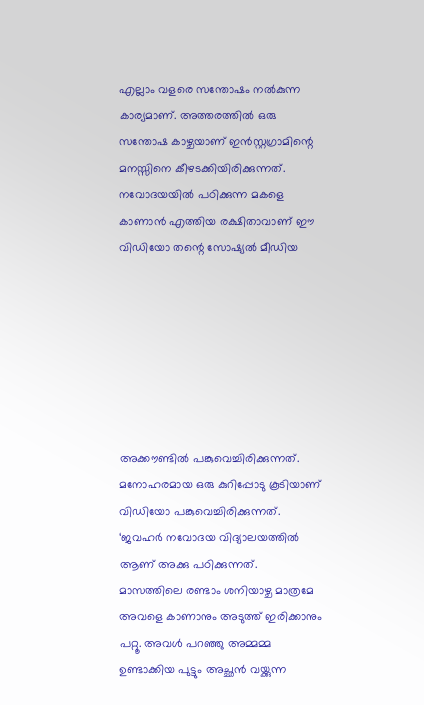എല്ലാം വളരെ സന്തോഷം നൽകുന്ന കാര്യമാണ്. അത്തരത്തിൽ ഒരു സന്തോഷ കാഴ്ചയാണ് ഇൻസ്റ്റഗ്രാമിന്റെ മനസ്സിനെ കീഴടക്കിയിരിക്കുന്നത്. നവോദയയിൽ പഠിക്കുന്ന മകളെ കാണാൻ എത്തിയ രക്ഷിതാവാണ് ഈ വിഡിയോ തന്റെ സോഷ്യൽ മീഡിയ







അക്കൗണ്ടിൽ പങ്കുവെച്ചിരിക്കുന്നത്. മനോഹരമായ ഒരു കുറിപ്പോടു കൂടിയാണ് വിഡിയോ പങ്കുവെച്ചിരിക്കുന്നത്.
‘ജവഹർ നവോദയ വിദ്യാലയത്തിൽ ആണ് അക്കു പഠിക്കുന്നത്. മാസത്തിലെ രണ്ടാം ശനിയാഴ്ച മാത്രമേ അവളെ കാണാനും അടുത്ത് ഇരിക്കാനും പറ്റൂ. അവൾ പറഞ്ഞു അമ്മമ്മ ഉണ്ടാക്കിയ പുട്ടും അച്ഛൻ വയ്ക്കുന്ന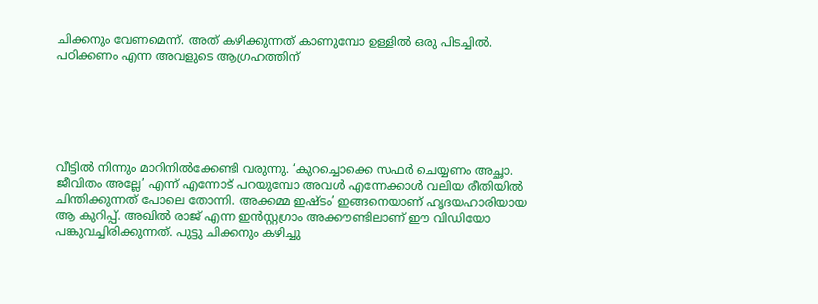ചിക്കനും വേണമെന്ന്. അത് കഴിക്കുന്നത് കാണുമ്പോ ഉള്ളിൽ ഒരു പിടച്ചിൽ. പഠിക്കണം എന്ന അവളുടെ ആഗ്രഹത്തിന്






വീട്ടിൽ നിന്നും മാറിനിൽക്കേണ്ടി വരുന്നു. ‘കുറച്ചൊക്കെ സഫർ ചെയ്യണം അച്ഛാ. ജീവിതം അല്ലേ’ എന്ന് എന്നോട് പറയുമ്പോ അവൾ എന്നേക്കാൾ വലിയ രീതിയിൽ ചിന്തിക്കുന്നത് പോലെ തോന്നി. അക്കമ്മ ഇഷ്ടം’ ഇങ്ങനെയാണ് ഹൃദയഹാരിയായ ആ കുറിപ്പ്. അഖിൽ രാജ് എന്ന ഇൻസ്റ്റഗ്രാം അക്കൗണ്ടിലാണ് ഈ വിഡിയോ പങ്കുവച്ചിരിക്കുന്നത്. പുട്ടു ചിക്കനും കഴിച്ചു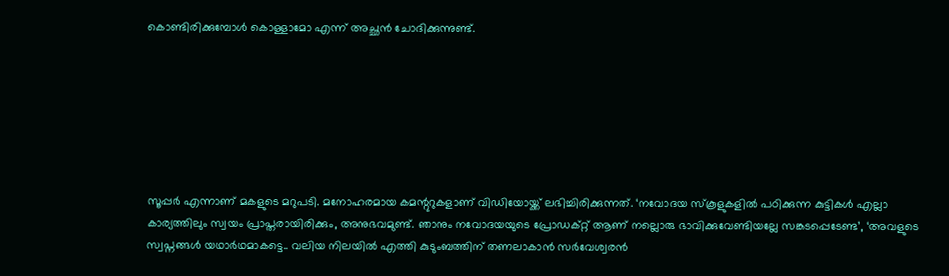കൊണ്ടിരിക്കുമ്പോൾ കൊള്ളാമോ എന്ന് അച്ഛൻ ചോദിക്കുന്നുണ്ട്.







സൂപ്പർ എന്നാണ് മകളുടെ മറുപടി. മനോഹരമായ കമന്റുറുകളാണ് വിഡിയോയ്ക്ക് ലഭിച്ചിരിക്കുന്നത്. ‘നവോദയ സ്കൂളുകളിൽ പഠിക്കുന്ന കുട്ടികൾ എല്ലാ കാര്യത്തിലും സ്വയം പ്രാപ്തരായിരിക്കും, അനുഭവമുണ്ട്. ഞാനും നവോദയയുടെ പ്രോഡക്റ്റ് ആണ് നല്ലൊരു ഭാവിക്കുവേണ്ടിയല്ലേ സങ്കടപ്പെടേണ്ട’, ‘അവളുടെ സ്വപ്നങ്ങൾ യഥാർഥമാകട്ടെ.. വലിയ നിലയിൽ എത്തി കുടുംബത്തിന് തണലാകാൻ സർവേശ്വരൻ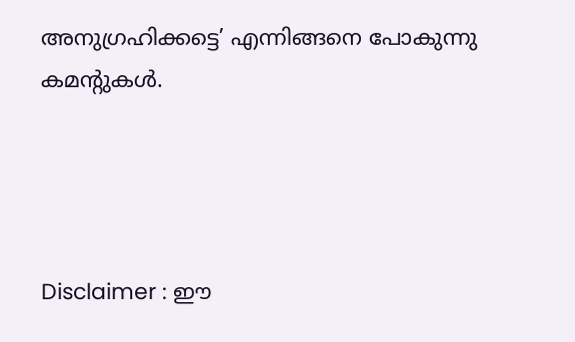അനുഗ്രഹിക്കട്ടെ’ എന്നിങ്ങനെ പോകുന്നു കമന്റുകൾ.




Disclaimer : ഈ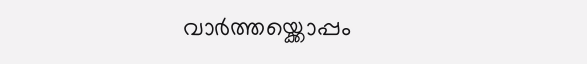വാർത്തയ്ക്കൊപ്പം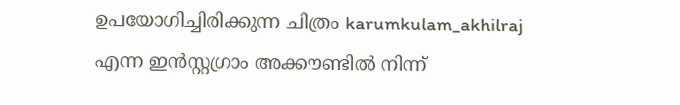ഉപയോഗിച്ചിരിക്കുന്ന ചിത്രം karumkulam_akhilraj എന്ന ഇൻസ്റ്റഗ്രാം അക്കൗണ്ടിൽ നിന്ന്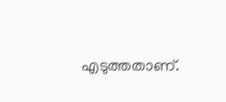എടുത്തതാണ്.